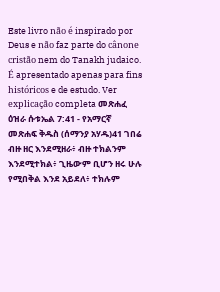Este livro não é inspirado por Deus e não faz parte do cânone cristão nem do Tanakh judaico. É apresentado apenas para fins históricos e de estudo. Ver explicação completa መጽሐፈ ዕዝራ ሱቱኤል 7:41 - የአማርኛ መጽሐፍ ቅዱስ (ሰማንያ አሃዱ)41 ገበሬ ብዙ ዘር እንደሚዘራ፥ ብዙ ተክልንም እንደሚተክል፥ ጊዜውም ቢሆን ዘሩ ሁሉ የሚበቅል እንደ አይደለ፥ ተክሉም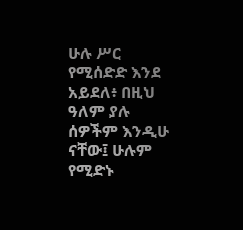ሁሉ ሥር የሚሰድድ እንደ አይደለ፥ በዚህ ዓለም ያሉ ሰዎችም እንዲሁ ናቸው፤ ሁሉም የሚድኑ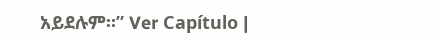አይደሉም።” Ver Capítulo |